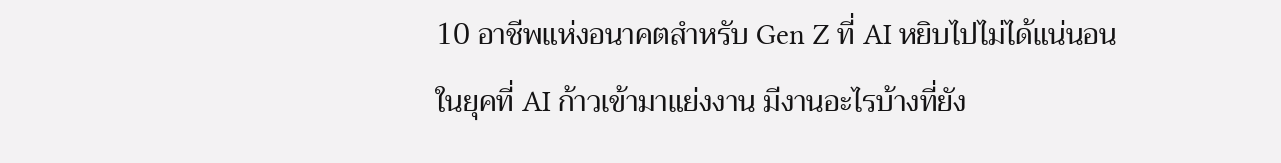10 อาชีพแห่งอนาคตสำหรับ Gen Z ที่ AI หยิบไปไม่ได้แน่นอน
ในยุคที่ AI ก้าวเข้ามาแย่งงาน มีงานอะไรบ้างที่ยัง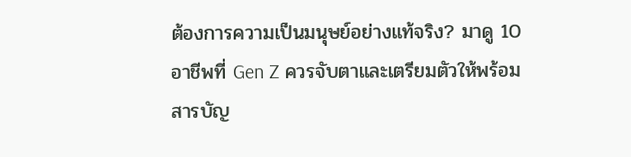ต้องการความเป็นมนุษย์อย่างแท้จริง? มาดู 10 อาชีพที่ Gen Z ควรจับตาและเตรียมตัวให้พร้อม
สารบัญ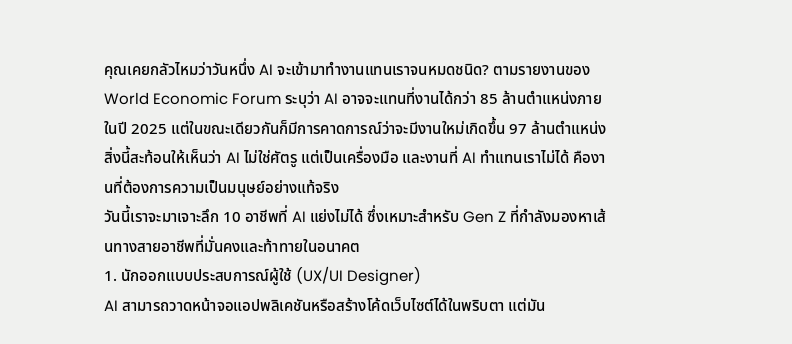คุณเคยกลัวไหมว่าวันหนึ่ง AI จะเข้ามาทำงานแทนเราจนหมดชนิด? ตามรายงานของ World Economic Forum ระบุว่า AI อาจจะแทนที่งานได้กว่า 85 ล้านตำแหน่งภายในปี 2025 แต่ในขณะเดียวกันก็มีการคาดการณ์ว่าจะมีงานใหม่เกิดขึ้น 97 ล้านตำแหน่ง สิ่งนี้สะท้อนให้เห็นว่า AI ไม่ใช่ศัตรู แต่เป็นเครื่องมือ และงานที่ AI ทำแทนเราไม่ได้ คืองานที่ต้องการความเป็นมนุษย์อย่างแท้จริง
วันนี้เราจะมาเจาะลึก 10 อาชีพที่ AI แย่งไม่ได้ ซึ่งเหมาะสำหรับ Gen Z ที่กำลังมองหาเส้นทางสายอาชีพที่มั่นคงและท้าทายในอนาคต
1. นักออกแบบประสบการณ์ผู้ใช้ (UX/UI Designer)
AI สามารถวาดหน้าจอแอปพลิเคชันหรือสร้างโค้ดเว็บไซต์ได้ในพริบตา แต่มัน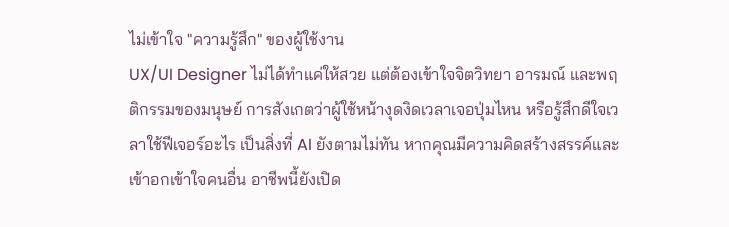ไม่เข้าใจ "ความรู้สึก" ของผู้ใช้งาน
UX/UI Designer ไม่ได้ทำแค่ให้สวย แต่ต้องเข้าใจจิตวิทยา อารมณ์ และพฤติกรรมของมนุษย์ การสังเกตว่าผู้ใช้หน้างุดงิดเวลาเจอปุ่มไหน หรือรู้สึกดีใจเวลาใช้ฟีเจอร์อะไร เป็นสิ่งที่ AI ยังตามไม่ทัน หากคุณมีความคิดสร้างสรรค์และเข้าอกเข้าใจคนอื่น อาชีพนี้ยังเปิด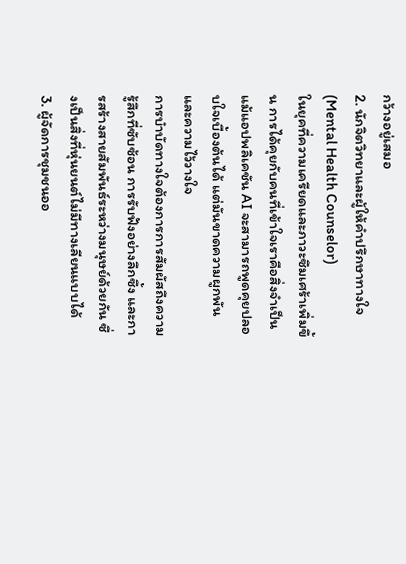กว้างอยู่เสมอ
2. นักจิตวิทยาและผู้ให้คำปรึกษาทางใจ (Mental Health Counselor)
ในยุคที่ความเครียดและภาวะซึมเศร้าเพิ่มขึ้น การได้คุยกับคนที่เข้าใจเราคือสิ่งจำเป็น แม้แอปพลิเคชัน AI จะสามารถพูดคุยปลอบใจเบื้องต้นได้ แต่มันขาดความผูกพันและความไว้วางใจ
การบำบัดทางใจต้องการการสัมผัสถึงความรู้สึกที่ซับซ้อน การรับฟังอย่างลึกซึ้ง และการสร้างสายสัมพันธ์ระหว่างมนุษย์ด้วยกัน ซึ่งเป็นสิ่งที่หุ่นยนต์ไม่มีทางเลียนแบบได้
3. ผู้จัดการชุมชนออ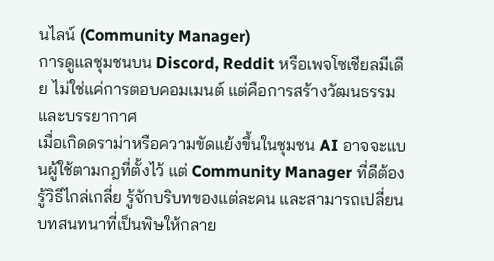นไลน์ (Community Manager)
การดูแลชุมชนบน Discord, Reddit หรือเพจโซเชียลมีเดีย ไม่ใช่แค่การตอบคอมเมนต์ แต่คือการสร้างวัฒนธรรมและบรรยากาศ
เมื่อเกิดดราม่าหรือความขัดแย้งขึ้นในชุมชน AI อาจจะแบนผู้ใช้ตามกฎที่ตั้งไว้ แต่ Community Manager ที่ดีต้องรู้วิธีไกล่เกลี่ย รู้จักบริบทของแต่ละคน และสามารถเปลี่ยนบทสนทนาที่เป็นพิษให้กลาย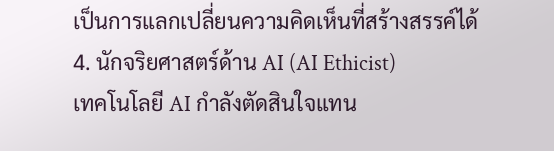เป็นการแลกเปลี่ยนความคิดเห็นที่สร้างสรรค์ได้
4. นักจริยศาสตร์ด้าน AI (AI Ethicist)
เทคโนโลยี AI กำลังตัดสินใจแทน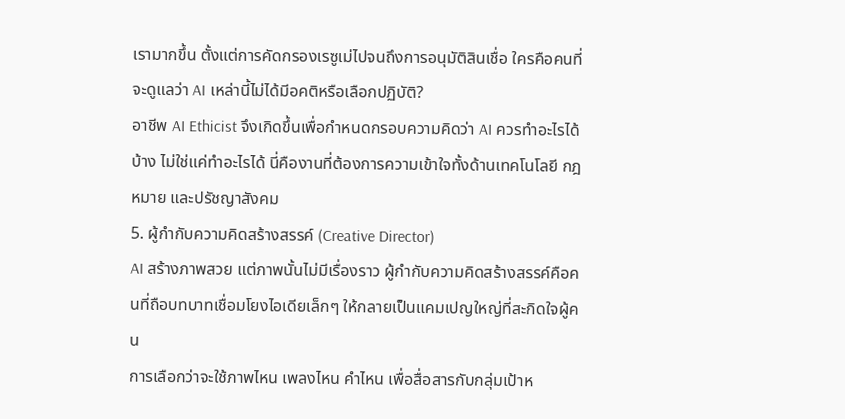เรามากขึ้น ตั้งแต่การคัดกรองเรซูเม่ไปจนถึงการอนุมัติสินเชื่อ ใครคือคนที่จะดูแลว่า AI เหล่านี้ไม่ได้มีอคติหรือเลือกปฏิบัติ?
อาชีพ AI Ethicist จึงเกิดขึ้นเพื่อกำหนดกรอบความคิดว่า AI ควรทำอะไรได้บ้าง ไม่ใช่แค่ทำอะไรได้ นี่คืองานที่ต้องการความเข้าใจทั้งด้านเทคโนโลยี กฎหมาย และปรัชญาสังคม
5. ผู้กำกับความคิดสร้างสรรค์ (Creative Director)
AI สร้างภาพสวย แต่ภาพนั้นไม่มีเรื่องราว ผู้กำกับความคิดสร้างสรรค์คือคนที่ถือบทบาทเชื่อมโยงไอเดียเล็กๆ ให้กลายเป็นแคมเปญใหญ่ที่สะกิดใจผู้คน
การเลือกว่าจะใช้ภาพไหน เพลงไหน คำไหน เพื่อสื่อสารกับกลุ่มเป้าห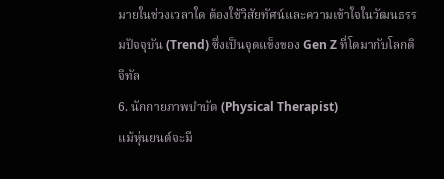มายในช่วงเวลาใด ต้องใช้วิสัยทัศน์และความเข้าใจในวัฒนธรรมปัจจุบัน (Trend) ซึ่งเป็นจุดแข็งของ Gen Z ที่โตมากับโลกดิจิทัล
6. นักกายภาพบำบัด (Physical Therapist)
แม้หุ่นยนต์จะมี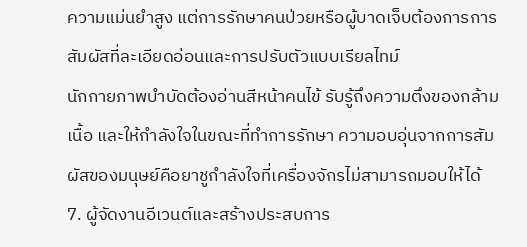ความแม่นยำสูง แต่การรักษาคนป่วยหรือผู้บาดเจ็บต้องการการสัมผัสที่ละเอียดอ่อนและการปรับตัวแบบเรียลไทม์
นักกายภาพบำบัดต้องอ่านสีหน้าคนไข้ รับรู้ถึงความตึงของกล้ามเนื้อ และให้กำลังใจในขณะที่ทำการรักษา ความอบอุ่นจากการสัมผัสของมนุษย์คือยาชูกำลังใจที่เครื่องจักรไม่สามารถมอบให้ได้
7. ผู้จัดงานอีเวนต์และสร้างประสบการ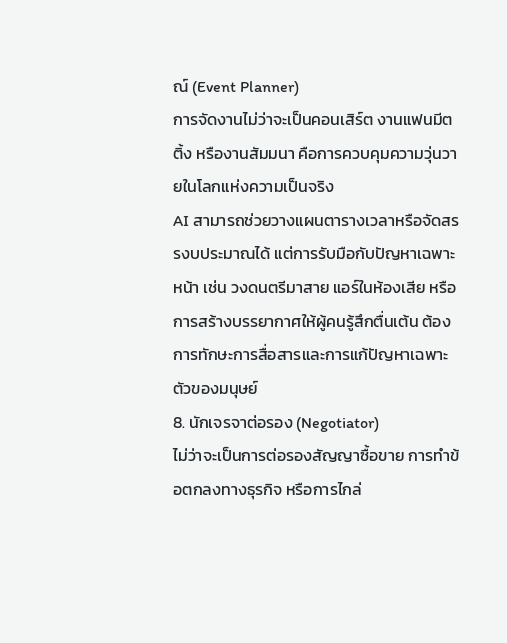ณ์ (Event Planner)
การจัดงานไม่ว่าจะเป็นคอนเสิร์ต งานแฟนมีตติ้ง หรืองานสัมมนา คือการควบคุมความวุ่นวายในโลกแห่งความเป็นจริง
AI สามารถช่วยวางแผนตารางเวลาหรือจัดสรรงบประมาณได้ แต่การรับมือกับปัญหาเฉพาะหน้า เช่น วงดนตรีมาสาย แอร์ในห้องเสีย หรือการสร้างบรรยากาศให้ผู้คนรู้สึกตื่นเต้น ต้องการทักษะการสื่อสารและการแก้ปัญหาเฉพาะตัวของมนุษย์
8. นักเจรจาต่อรอง (Negotiator)
ไม่ว่าจะเป็นการต่อรองสัญญาซื้อขาย การทำข้อตกลงทางธุรกิจ หรือการไกล่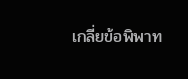เกลี่ยข้อพิพาท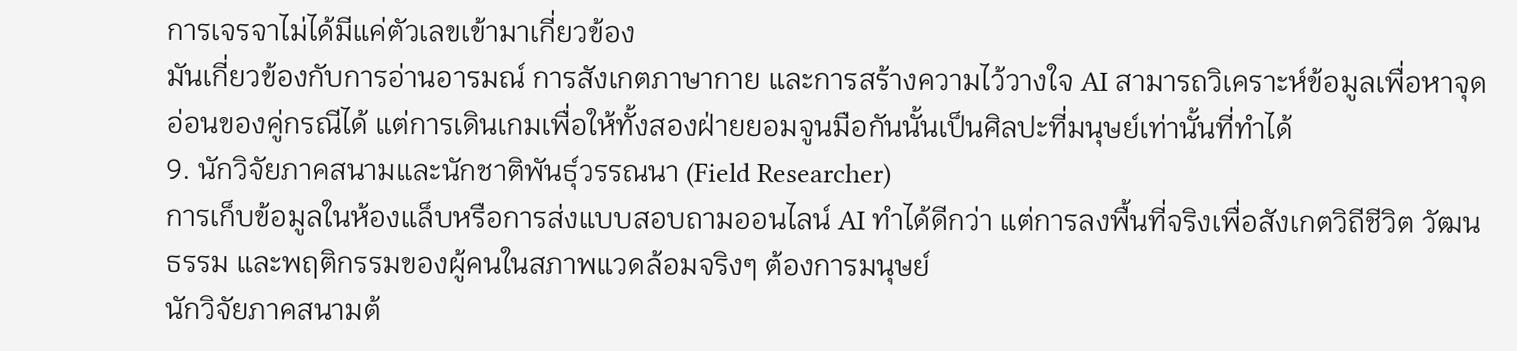การเจรจาไม่ได้มีแค่ตัวเลขเข้ามาเกี่ยวข้อง
มันเกี่ยวข้องกับการอ่านอารมณ์ การสังเกตภาษากาย และการสร้างความไว้วางใจ AI สามารถวิเคราะห์ข้อมูลเพื่อหาจุดอ่อนของคู่กรณีได้ แต่การเดินเกมเพื่อให้ทั้งสองฝ่ายยอมจูนมือกันนั้นเป็นศิลปะที่มนุษย์เท่านั้นที่ทำได้
9. นักวิจัยภาคสนามและนักชาติพันธุ์วรรณนา (Field Researcher)
การเก็บข้อมูลในห้องแล็บหรือการส่งแบบสอบถามออนไลน์ AI ทำได้ดีกว่า แต่การลงพื้นที่จริงเพื่อสังเกตวิถีชีวิต วัฒนธรรม และพฤติกรรมของผู้คนในสภาพแวดล้อมจริงๆ ต้องการมนุษย์
นักวิจัยภาคสนามต้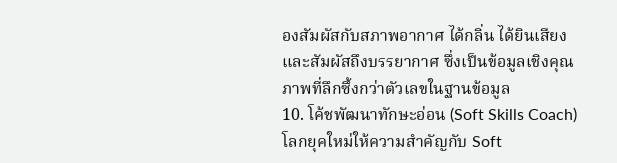องสัมผัสกับสภาพอากาศ ได้กลิ่น ได้ยินเสียง และสัมผัสถึงบรรยากาศ ซึ่งเป็นข้อมูลเชิงคุณภาพที่ลึกซึ้งกว่าตัวเลขในฐานข้อมูล
10. โค้ชพัฒนาทักษะอ่อน (Soft Skills Coach)
โลกยุคใหม่ให้ความสำคัญกับ Soft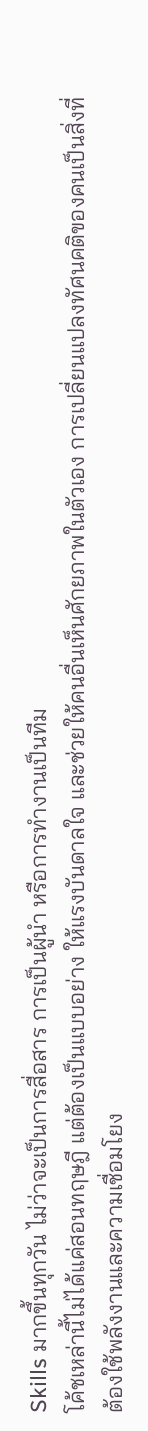Skills มากขึ้นทุกวัน ไม่ว่าจะเป็นการสื่อสาร การเป็นผู้นำ หรือการทำงานเป็นทีม
โค้ชเหล่านี้ไม่ได้แค่สอนทฤษฎี แต่ต้องเป็นแบบอย่าง ให้แรงบันดาลใจ และช่วยให้คนอื่นเห็นศักยภาพในตัวเอง การเปลี่ยนแปลงทัศนคติของคนเป็นสิ่งที่ต้องใช้พลังงานและความเชื่อมโยง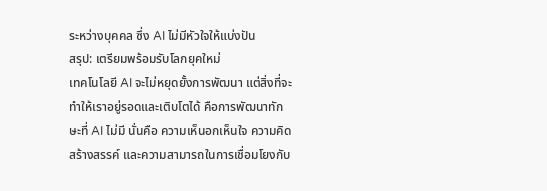ระหว่างบุคคล ซึ่ง AI ไม่มีหัวใจให้แบ่งปัน
สรุป: เตรียมพร้อมรับโลกยุคใหม่
เทคโนโลยี AI จะไม่หยุดยั้งการพัฒนา แต่สิ่งที่จะทำให้เราอยู่รอดและเติบโตได้ คือการพัฒนาทักษะที่ AI ไม่มี นั่นคือ ความเห็นอกเห็นใจ ความคิดสร้างสรรค์ และความสามารถในการเชื่อมโยงกับ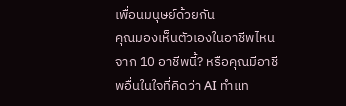เพื่อนมนุษย์ด้วยกัน
คุณมองเห็นตัวเองในอาชีพไหนจาก 10 อาชีพนี้? หรือคุณมีอาชีพอื่นในใจที่คิดว่า AI ทำแท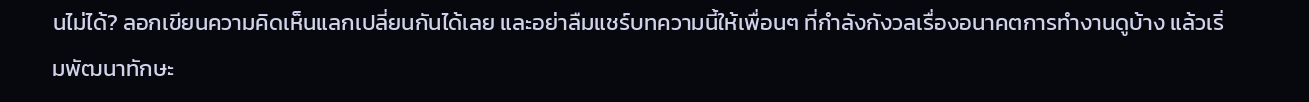นไม่ได้? ลอกเขียนความคิดเห็นแลกเปลี่ยนกันได้เลย และอย่าลืมแชร์บทความนี้ให้เพื่อนๆ ที่กำลังกังวลเรื่องอนาคตการทำงานดูบ้าง แล้วเริ่มพัฒนาทักษะ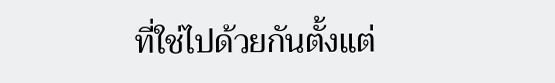ที่ใช่ไปด้วยกันตั้งแต่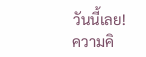วันนี้เลย!
ความคิ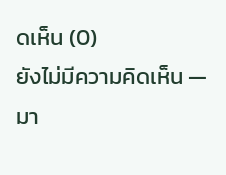ดเห็น (0)
ยังไม่มีความคิดเห็น — มา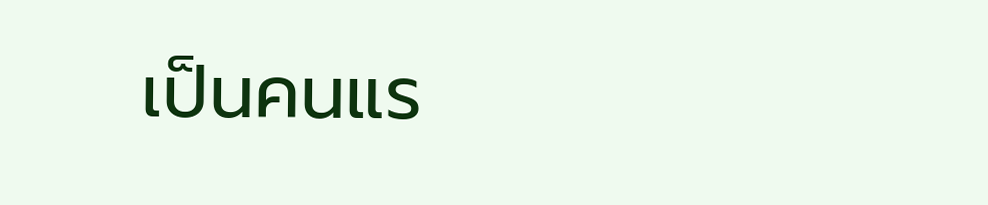เป็นคนแร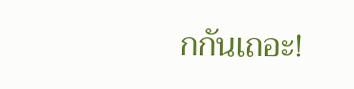กกันเถอะ!